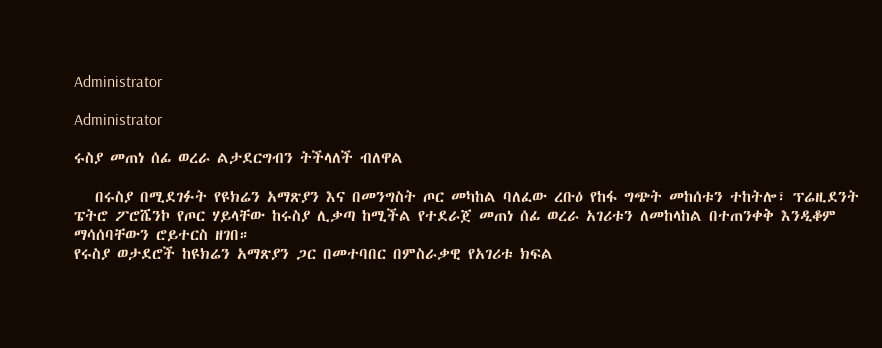Administrator

Administrator

ሩስያ መጠነ ሰፊ ወረራ ልታደርግብን ትችላለች ብለዋል

   በሩስያ በሚደገፉት የዩክሬን አማጽያን እና በመንግስት ጦር መካከል ባለፈው ረቡዕ የከፋ ግጭት መከሰቱን ተከትሎ፣ ፕሬዚደንት ፔትሮ ፖሮሼንኮ የጦር ሃይላቸው ከሩስያ ሊቃጣ ከሚችል የተደራጀ መጠነ ሰፊ ወረራ አገሪቱን ለመከላከል በተጠንቀቅ እንዲቆም ማሳሰባቸውን ሮይተርስ ዘገበ።
የሩስያ ወታደሮች ከዩክሬን አማጽያን ጋር በመተባበር በምስራቃዊ የአገሪቱ ክፍል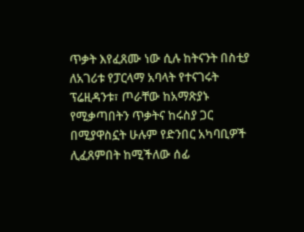ጥቃት እየፈጸሙ ነው ሲሉ ከትናንት በስቲያ ለአገሪቱ የፓርላማ አባላት የተናገሩት ፕሬዚዳንቱ፣ ጦራቸው ከአማጽያኑ የሚቃጣበትን ጥቃትና ከሩስያ ጋር በሚያዋስኗት ሁሉም የድንበር አካባቢዎች ሊፈጸምበት ከሚችለው ሰፊ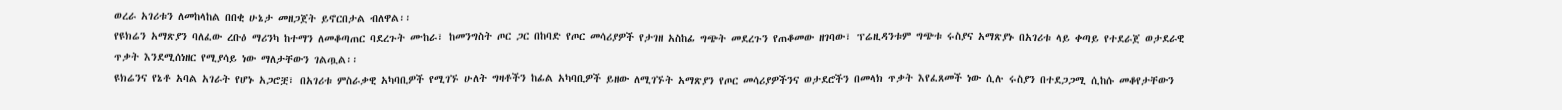ወረራ አገሪቱን ለመከላከል በበቂ ሁኔታ መዘጋጀት ይኖርበታል ብለዋል፡፡
የዩክሬን አማጽያን ባለፈው ረቡዕ ማሪንካ ከተማን ለመቆጣጠር ባደረጉት ሙከራ፣ ከመንግስት ጦር ጋር በከባድ የጦር መሳሪያዎች የታገዘ አስከፊ ግጭት መደረጉን የጠቆመው ዘገባው፣ ፕሬዚዳንቱም ግጭቱ ሩስያና አማጽያኑ በአገሪቱ ላይ ቀጣይ የተደራጀ ወታደራዊ ጥቃት እንደሚሰነዘር የሚያሳይ ነው ማለታቸውን ገልጧል፡፡
ዩክሬንና የኔቶ አባል አገራት የሆኑ አጋሮቿ፣ በአገሪቱ ምስራቃዊ አካባቢዎች የሚገኙ ሁለት ግዛቶችን ከፊል አካባቢዎች ይዘው ለሚገኙት አማጽያን የጦር መሳሪያዎችንና ወታደሮችን በመላክ ጥቃት እየፈጸመች ነው ሲሉ ሩስያን በተደጋጋሚ ሲከሱ መቆየታቸውን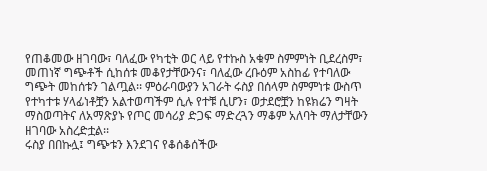የጠቆመው ዘገባው፣ ባለፈው የካቲት ወር ላይ የተኩስ አቁም ስምምነት ቢደረስም፣ መጠነኛ ግጭቶች ሲከሰቱ መቆየታቸውንና፣ ባለፈው ረቡዕም አስከፊ የተባለው ግጭት መከሰቱን ገልጧል፡፡ ምዕራባውያን አገራት ሩስያ በሰላም ስምምነቱ ውስጥ የተካተቱ ሃላፊነቶቿን አልተወጣችም ሲሉ የተቹ ሲሆን፣ ወታደሮቿን ከዩክሬን ግዛት ማስወጣትና ለአማጽያኑ የጦር መሳሪያ ድጋፍ ማድረጓን ማቆም አለባት ማለታቸውን ዘገባው አስረድቷል፡፡
ሩስያ በበኩሏ፤ ግጭቱን እንደገና የቆሰቆሰችው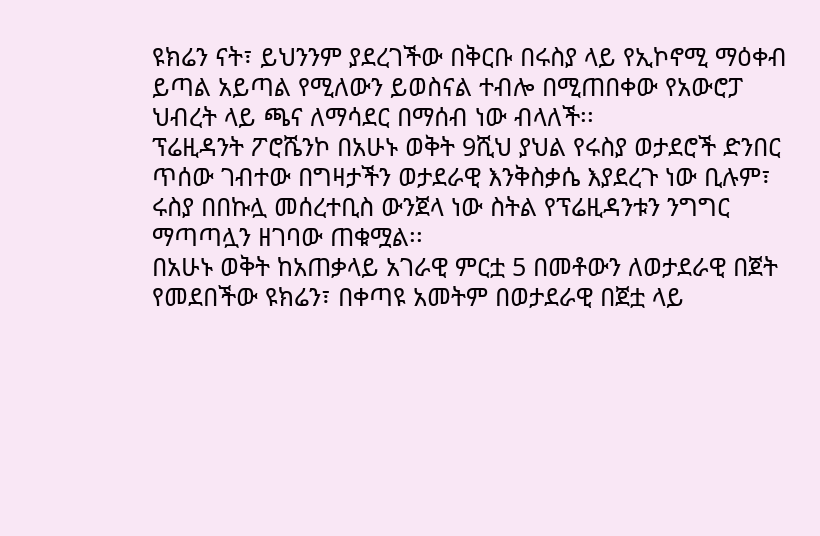ዩክሬን ናት፣ ይህንንም ያደረገችው በቅርቡ በሩስያ ላይ የኢኮኖሚ ማዕቀብ ይጣል አይጣል የሚለውን ይወስናል ተብሎ በሚጠበቀው የአውሮፓ ህብረት ላይ ጫና ለማሳደር በማሰብ ነው ብላለች፡፡
ፕሬዚዳንት ፖሮሼንኮ በአሁኑ ወቅት 9ሺህ ያህል የሩስያ ወታደሮች ድንበር ጥሰው ገብተው በግዛታችን ወታደራዊ እንቅስቃሴ እያደረጉ ነው ቢሉም፣ ሩስያ በበኩሏ መሰረተቢስ ውንጀላ ነው ስትል የፕሬዚዳንቱን ንግግር ማጣጣሏን ዘገባው ጠቁሟል፡፡
በአሁኑ ወቅት ከአጠቃላይ አገራዊ ምርቷ 5 በመቶውን ለወታደራዊ በጀት የመደበችው ዩክሬን፣ በቀጣዩ አመትም በወታደራዊ በጀቷ ላይ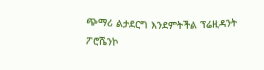ጭማሪ ልታደርግ እንደምትችል ፕሬዚዳንት ፖሮሼንኮ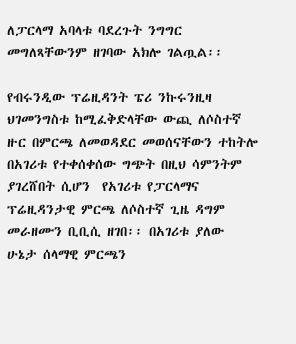ለፓርላማ አባላቱ ባደረጉት ንግግር መግለጻቸውንም ዘገባው አክሎ ገልጧል፡፡

የብሩንዲው ፕሬዚዳንት ፔሪ ንኩሩንዚዛ ህገመንግስቱ ከሚፈቅድላቸው ውጪ ለሶስተኛ ዙር በምርጫ ለመወዳደር መወሰናቸውን ተከትሎ በአገሪቱ የተቀሰቀሰው ግጭት በዚህ ሳምንትም ያገረሸበት ሲሆን  የአገሪቱ የፓርላማና ፕሬዚዳንታዊ ምርጫ ለሶስተኛ ጊዜ ዳግም መራዘሙን ቢቢሲ ዘገበ፡፡ በአገሪቱ ያለው ሁኔታ ሰላማዊ ምርጫን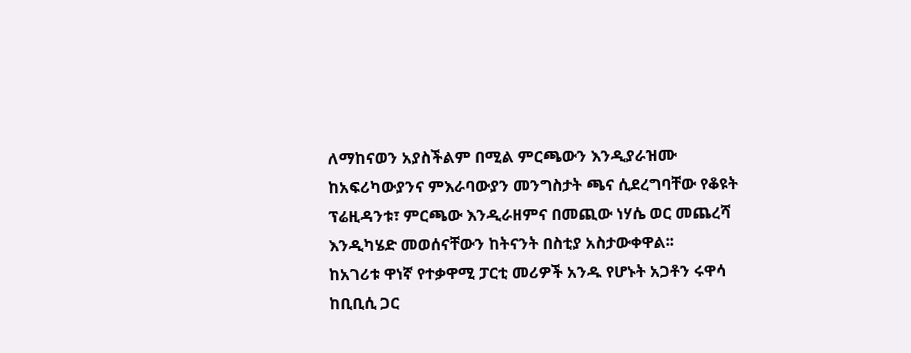ለማከናወን አያስችልም በሚል ምርጫውን እንዲያራዝሙ ከአፍሪካውያንና ምእራባውያን መንግስታት ጫና ሲደረግባቸው የቆዩት ፕሬዚዳንቱ፣ ምርጫው እንዲራዘምና በመጪው ነሃሴ ወር መጨረሻ እንዲካሄድ መወሰናቸውን ከትናንት በስቲያ አስታውቀዋል፡፡
ከአገሪቱ ዋነኛ የተቃዋሚ ፓርቲ መሪዎች አንዱ የሆኑት አጋቶን ሩዋሳ ከቢቢሲ ጋር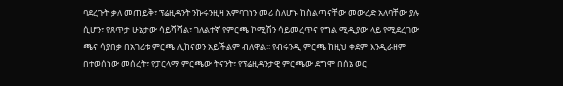ባደረጉት ቃለ መጠይቅ፣ ፕሬዚዳንት ንኩሩንዚዛ አምባገነን መሪ ስለሆኑ ከስልጣናቸው መውረድ አለባቸው ያሉ ሲሆን፣ የጸጥታ ሁኔታው ሳይሻሻል፣ ገለልተኛ የምርጫ ኮሚሽን ሳይመረጥና የግል ሚዲያው ላይ የሚደረገው ጫና ሳያበቃ በአገሪቱ ምርጫ ሊከናወን አይችልም ብለዋል፡፡ የብሩንዲ ምርጫ ከዚህ ቀደም እንዲራዘም በተወሰነው መሰረት፣ የፓርላማ ምርጫው ትናንት፣ የፕሬዚዳንታዊ ምርጫው ደግሞ በሰኔ ወር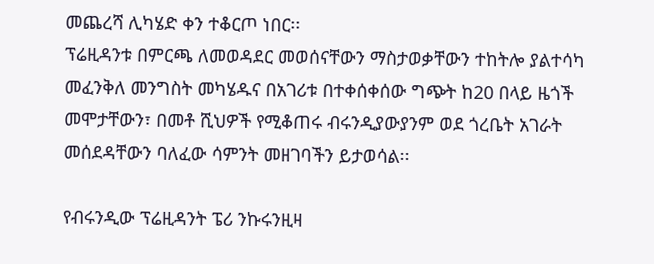መጨረሻ ሊካሄድ ቀን ተቆርጦ ነበር፡፡
ፕሬዚዳንቱ በምርጫ ለመወዳደር መወሰናቸውን ማስታወቃቸውን ተከትሎ ያልተሳካ መፈንቅለ መንግስት መካሄዱና በአገሪቱ በተቀሰቀሰው ግጭት ከ20 በላይ ዜጎች መሞታቸውን፣ በመቶ ሺህዎች የሚቆጠሩ ብሩንዲያውያንም ወደ ጎረቤት አገራት መሰደዳቸውን ባለፈው ሳምንት መዘገባችን ይታወሳል፡፡

የብሩንዲው ፕሬዚዳንት ፔሪ ንኩሩንዚዛ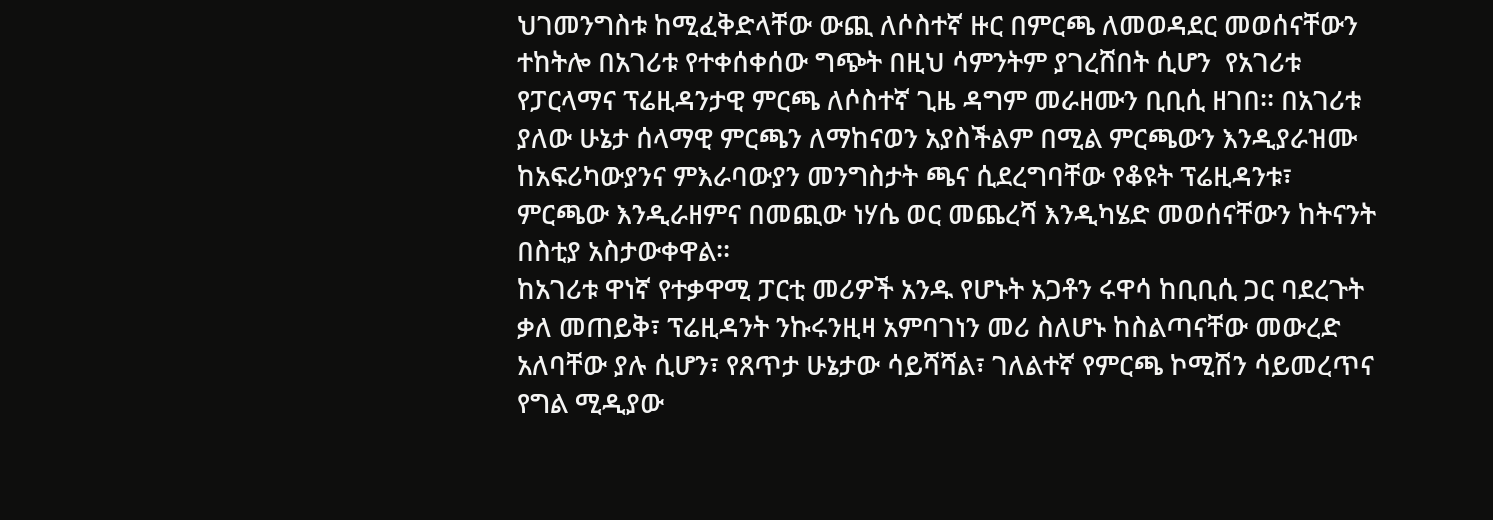ህገመንግስቱ ከሚፈቅድላቸው ውጪ ለሶስተኛ ዙር በምርጫ ለመወዳደር መወሰናቸውን ተከትሎ በአገሪቱ የተቀሰቀሰው ግጭት በዚህ ሳምንትም ያገረሸበት ሲሆን  የአገሪቱ የፓርላማና ፕሬዚዳንታዊ ምርጫ ለሶስተኛ ጊዜ ዳግም መራዘሙን ቢቢሲ ዘገበ፡፡ በአገሪቱ ያለው ሁኔታ ሰላማዊ ምርጫን ለማከናወን አያስችልም በሚል ምርጫውን እንዲያራዝሙ ከአፍሪካውያንና ምእራባውያን መንግስታት ጫና ሲደረግባቸው የቆዩት ፕሬዚዳንቱ፣ ምርጫው እንዲራዘምና በመጪው ነሃሴ ወር መጨረሻ እንዲካሄድ መወሰናቸውን ከትናንት በስቲያ አስታውቀዋል፡፡
ከአገሪቱ ዋነኛ የተቃዋሚ ፓርቲ መሪዎች አንዱ የሆኑት አጋቶን ሩዋሳ ከቢቢሲ ጋር ባደረጉት ቃለ መጠይቅ፣ ፕሬዚዳንት ንኩሩንዚዛ አምባገነን መሪ ስለሆኑ ከስልጣናቸው መውረድ አለባቸው ያሉ ሲሆን፣ የጸጥታ ሁኔታው ሳይሻሻል፣ ገለልተኛ የምርጫ ኮሚሽን ሳይመረጥና የግል ሚዲያው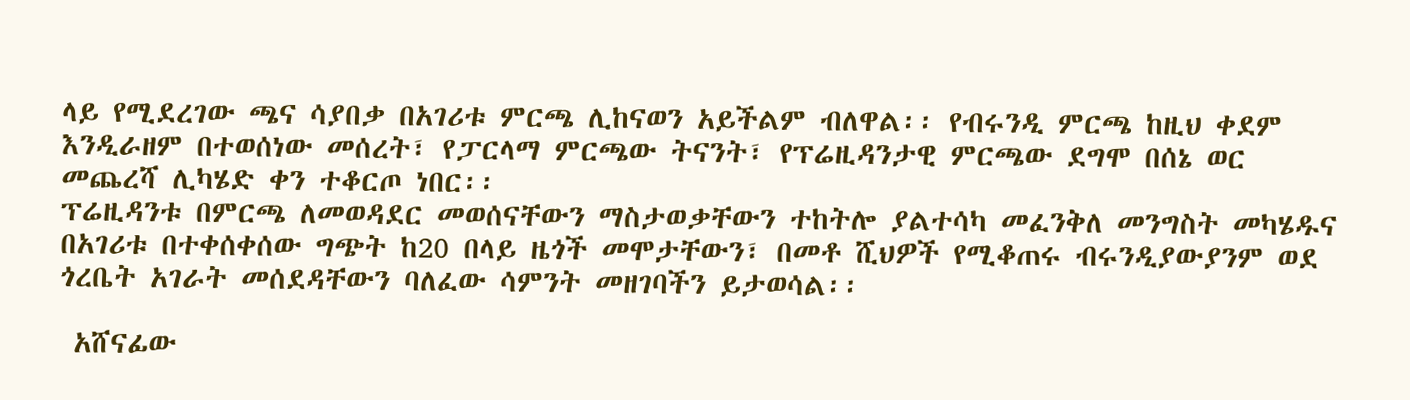ላይ የሚደረገው ጫና ሳያበቃ በአገሪቱ ምርጫ ሊከናወን አይችልም ብለዋል፡፡ የብሩንዲ ምርጫ ከዚህ ቀደም እንዲራዘም በተወሰነው መሰረት፣ የፓርላማ ምርጫው ትናንት፣ የፕሬዚዳንታዊ ምርጫው ደግሞ በሰኔ ወር መጨረሻ ሊካሄድ ቀን ተቆርጦ ነበር፡፡
ፕሬዚዳንቱ በምርጫ ለመወዳደር መወሰናቸውን ማስታወቃቸውን ተከትሎ ያልተሳካ መፈንቅለ መንግስት መካሄዱና በአገሪቱ በተቀሰቀሰው ግጭት ከ20 በላይ ዜጎች መሞታቸውን፣ በመቶ ሺህዎች የሚቆጠሩ ብሩንዲያውያንም ወደ ጎረቤት አገራት መሰደዳቸውን ባለፈው ሳምንት መዘገባችን ይታወሳል፡፡

 አሸናፊው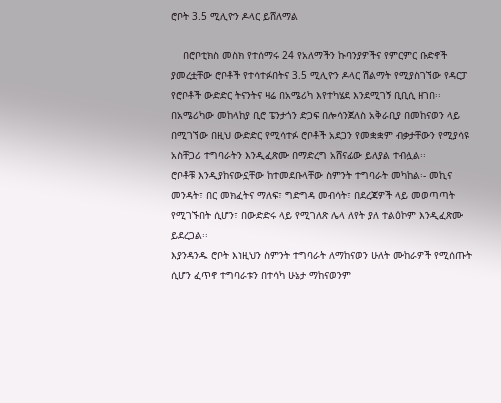ሮቦት 3.5 ሚሊዮን ዶላር ይሸለማል

    በሮቦቲክስ መስክ የተሰማሩ 24 የአለማችን ኩባንያዎችና የምርምር ቡድኖች ያመረቷቸው ሮቦቶች የተሳተፉበትና 3.5 ሚሊዮን ዶላር ሽልማት የሚያስገኘው የዳርፓ የሮቦቶች ውድድር ትናንትና ዛሬ በአሜሪካ እየተካሄደ እንደሚገኝ ቢቢሲ ዘገበ፡፡
በአሜሪካው መከላከያ ቢሮ ፔንታጎን ድጋፍ በሎሳንጀለስ አቅራቢያ በመከናወን ላይ በሚገኘው በዚህ ውድድር የሚሳተፉ ሮቦቶች አደጋን የመቋቋም ብቃታቸውን የሚያሳዩ አስቸጋሪ ተግባራትን እንዲፈጽሙ በማድረግ አሸናፊው ይለያል ተብሏል፡፡
ሮቦቶቹ እንዲያከናውኗቸው ከተመደቡላቸው ስምንት ተግባራት መካከል፡- መኪና መንዳት፣ በር መክፈትና ማለፍ፣ ግድግዳ መብሳት፣ በደረጃዎች ላይ መወጣጣት የሚገኙበት ሲሆን፣ በውድድሩ ላይ የሚገለጽ ሌላ ለየት ያለ ተልዕኮም እንዲፈጽሙ ይደረጋል፡፡
እያንዳንዱ ሮቦት እነዚህን ስምንት ተግባራት ለማከናወን ሁለት ሙከራዎች የሚሰጡት ሲሆን ፈጥኖ ተግባራቱን በተሳካ ሁኔታ ማከናወንም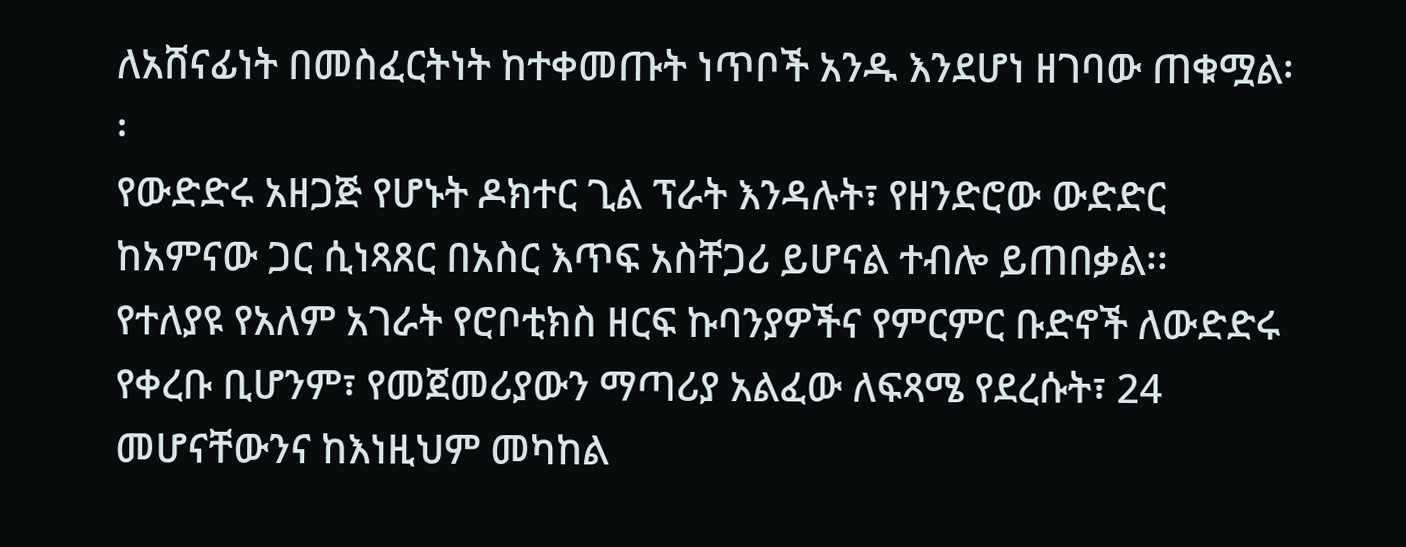ለአሸናፊነት በመስፈርትነት ከተቀመጡት ነጥቦች አንዱ እንደሆነ ዘገባው ጠቁሟል፡፡
የውድድሩ አዘጋጅ የሆኑት ዶክተር ጊል ፕራት እንዳሉት፣ የዘንድሮው ውድድር ከአምናው ጋር ሲነጻጸር በአስር እጥፍ አስቸጋሪ ይሆናል ተብሎ ይጠበቃል፡፡
የተለያዩ የአለም አገራት የሮቦቲክስ ዘርፍ ኩባንያዎችና የምርምር ቡድኖች ለውድድሩ የቀረቡ ቢሆንም፣ የመጀመሪያውን ማጣሪያ አልፈው ለፍጻሜ የደረሱት፣ 24 መሆናቸውንና ከእነዚህም መካከል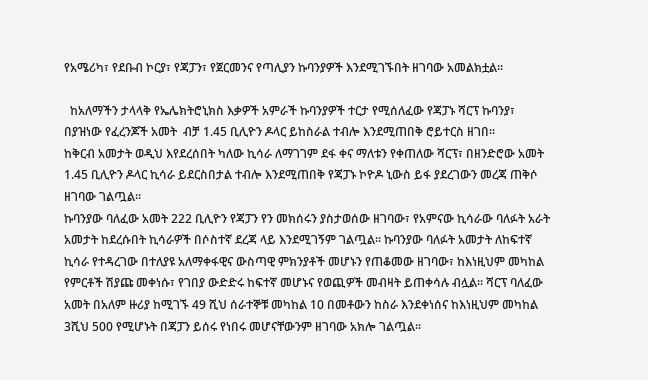የአሜሪካ፣ የደቡብ ኮርያ፣ የጃፓን፣ የጀርመንና የጣሊያን ኩባንያዎች እንደሚገኙበት ዘገባው አመልክቷል፡፡

  ከአለማችን ታላላቅ የኤሌክትሮኒክስ እቃዎች አምራች ኩባንያዎች ተርታ የሚሰለፈው የጃፓኑ ሻርፕ ኩባንያ፣ በያዝነው የፈረንጆች አመት  ብቻ 1.45 ቢሊዮን ዶላር ይከስራል ተብሎ እንደሚጠበቅ ሮይተርስ ዘገበ፡፡
ከቅርብ አመታት ወዲህ እየደረሰበት ካለው ኪሳራ ለማገገም ደፋ ቀና ማለቱን የቀጠለው ሻርፕ፣ በዘንድሮው አመት  1.45 ቢሊዮን ዶላር ኪሳራ ይደርስበታል ተብሎ እንደሚጠበቅ የጃፓኑ ኮዮዶ ኒውስ ይፋ ያደረገውን መረጃ ጠቅሶ ዘገባው ገልጧል፡፡
ኩባንያው ባለፈው አመት 222 ቢሊዮን የጃፓን የን መክሰሩን ያስታወሰው ዘገባው፣ የአምናው ኪሳራው ባለፉት አራት አመታት ከደረሱበት ኪሳራዎች በሶስተኛ ደረጃ ላይ እንደሚገኝም ገልጧል፡፡ ኩባንያው ባለፉት አመታት ለከፍተኛ ኪሳራ የተዳረገው በተለያዩ አለማቀፋዊና ውስጣዊ ምክንያቶች መሆኑን የጠቆመው ዘገባው፣ ከእነዚህም መካከል የምርቶች ሽያጩ መቀነሱ፣ የገበያ ውድድሩ ከፍተኛ መሆኑና የወጪዎች መብዛት ይጠቀሳሉ ብሏል፡፡ ሻርፕ ባለፈው አመት በአለም ዙሪያ ከሚገኙ 49 ሺህ ሰራተኞቹ መካከል 10 በመቶውን ከስራ እንደቀነሰና ከእነዚህም መካከል 3ሺህ 500 የሚሆኑት በጃፓን ይሰሩ የነበሩ መሆናቸውንም ዘገባው አክሎ ገልጧል፡፡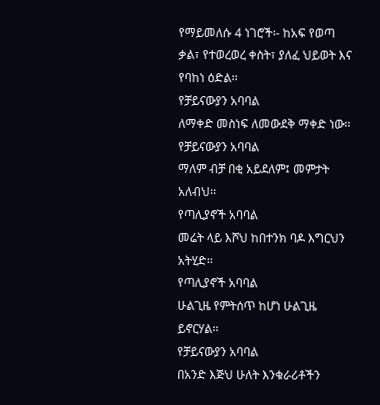የማይመለሱ 4 ነገሮች፡- ከአፍ የወጣ ቃል፣ የተወረወረ ቀስት፣ ያለፈ ህይወት እና የባከነ ዕድል፡፡
የቻይናውያን አባባል
ለማቀድ መስነፍ ለመውደቅ ማቀድ ነው፡፡
የቻይናውያን አባባል
ማለም ብቻ በቂ አይደለም፤ መምታት አለብህ፡፡
የጣሊያኖች አባባል
መሬት ላይ እሾህ ከበተንክ ባዶ እግርህን አትሂድ፡፡
የጣሊያኖች አባባል
ሁልጊዜ የምትሰጥ ከሆነ ሁልጊዜ ይኖርሃል፡፡
የቻይናውያን አባባል
በአንድ እጅህ ሁለት እንቁራሪቶችን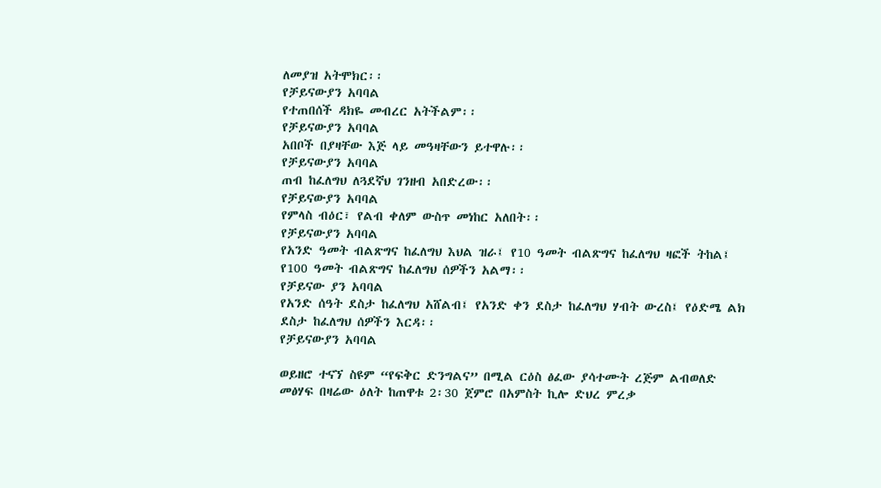ለመያዝ አትሞክር፡፡
የቻይናውያን አባባል
የተጠበሰች ዳክዬ መብረር አትችልም፡፡
የቻይናውያን አባባል
አበቦች በያዛቸው እጅ ላይ መዓዛቸውን ይተዋሉ፡፡
የቻይናውያን አባባል
ጠብ ከፈለግህ ለጓደኛህ ገንዘብ አበድረው፡፡
የቻይናውያን አባባል
የምላስ ብዕር፣ የልብ ቀለም ውስጥ መነከር አለበት፡፡
የቻይናውያን አባባል
የአንድ ዓመት ብልጽግና ከፈለግህ እህል ዝራ፤ የ10 ዓመት ብልጽግና ከፈለግህ ዛፎች ትከል፤ የ100 ዓመት ብልጽግና ከፈለግህ ሰዎችን አልማ፡፡
የቻይናው ያን አባባል
የአንድ ሰዓት ደስታ ከፈለግህ አሸልብ፤ የአንድ ቀን ደስታ ከፈለግህ ሃብት ውረስ፤ የዕድሜ ልክ ደስታ ከፈለግህ ሰዎችን እርዳ፡፡
የቻይናውያን አባባል

ወይዘሮ ተናኘ ስዩም “የፍቅር ድንግልና” በሚል ርዕስ ፅፈው ያሳተሙት ረጅም ልብወለድ መፅሃፍ በዛሬው ዕለት ከጠዋቱ 2፡30 ጀምሮ በአምስት ኪሎ ድህረ ምረቃ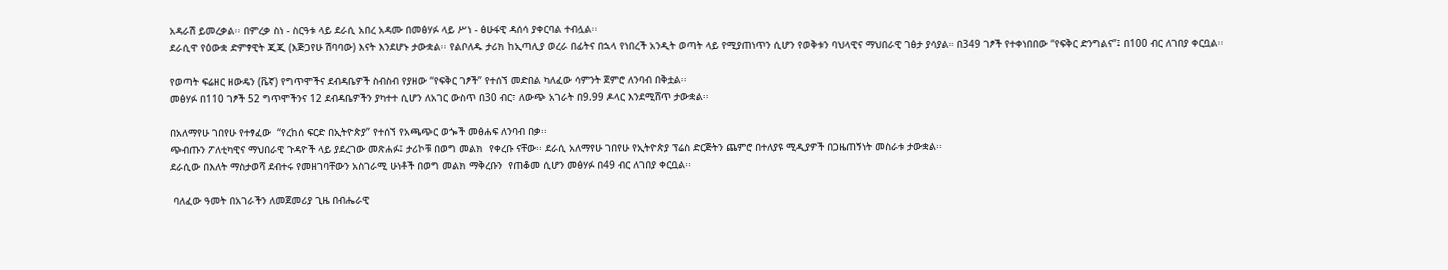አዳራሽ ይመረቃል፡፡ በምረቃ ስነ - ስርዓቱ ላይ ደራሲ አበረ አዳሙ በመፅሃፉ ላይ ሥነ - ፅሁፋዊ ዳሰሳ ያቀርባል ተብሏል፡፡
ደራሲዋ የዕውቋ ድምፃዊት ጂጂ (እጅጋየሁ ሽባባው) እናት እንደሆኑ ታውቋል፡፡ የልቦለዱ ታሪክ ከኢጣሊያ ወረራ በፊትና በኋላ የነበረች አንዲት ወጣት ላይ የሚያጠነጥን ሲሆን የወቅቱን ባህላዊና ማህበራዊ ገፅታ ያሳያል። በ349 ገፆች የተቀነበበው “የፍቅር ድንግልና”፤ በ100 ብር ለገበያ ቀርቧል፡፡

የወጣት ፍሬዘር ዘውዴን (ቬኛ) የግጥሞችና ደብዳቤዎች ስብስብ የያዘው “የፍቅር ገፆች” የተሰኘ መድበል ካለፈው ሳምንት ጀምሮ ለንባብ በቅቷል፡፡
መፅሃፉ በ110 ገፆች 52 ግጥሞችንና 12 ደብዳቤዎችን ያካተተ ሲሆን ለአገር ውስጥ በ30 ብር፣ ለውጭ አገራት በ9.99 ዶላር እንደሚሸጥ ታውቋል፡፡

በአለማየሁ ገበየሁ የተፃፈው  “የረከሰ ፍርድ በኢትዮጵያ” የተሰኘ የአጫጭር ወጐች መፅሐፍ ለንባብ በቃ፡፡
ጭብጡን ፖለቲካዊና ማህበራዊ ጉዳዮች ላይ ያደረገው መጽሐፉ፤ ታሪኮቹ በወግ መልክ  የቀረቡ ናቸው፡፡ ደራሲ አለማየሁ ገበየሁ የኢትዮጵያ ፕሬስ ድርጅትን ጨምሮ በተለያዩ ሚዲያዎች በጋዜጠኝነት መስራቱ ታውቋል፡፡
ደራሲው በእለት ማስታወሻ ደብተሩ የመዘገባቸውን አስገራሚ ሁነቶች በወግ መልክ ማቅረቡን  የጠቆመ ሲሆን መፅሃፉ በ49 ብር ለገበያ ቀርቧል፡፡

 ባለፈው ዓመት በአገራችን ለመጀመሪያ ጊዜ በብሔራዊ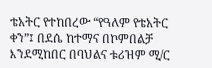ቴአትር የተከበረው “የዓለም የቴአትር ቀን”፤ በደሴ ከተማና በኮምበልቻ እንደሚከበር በባህልና ቱሪዝም ሚ/ር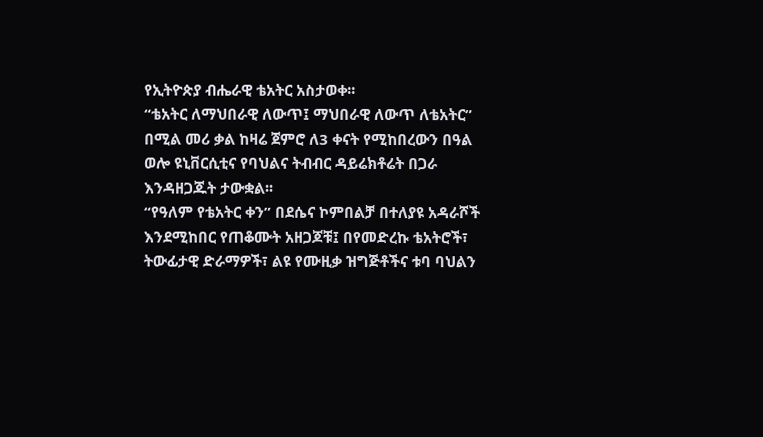የኢትዮጵያ ብሔራዊ ቴአትር አስታወቀ፡፡
“ቴአትር ለማህበራዊ ለውጥ፤ ማህበራዊ ለውጥ ለቴአትር” በሚል መሪ ቃል ከዛሬ ጀምሮ ለ3 ቀናት የሚከበረውን በዓል ወሎ ዩኒቨርሲቲና የባህልና ትብብር ዳይሬክቶሬት በጋራ እንዳዘጋጁት ታውቋል፡፡
“የዓለም የቴአትር ቀን” በደሴና ኮምበልቻ በተለያዩ አዳራሾች እንደሚከበር የጠቆሙት አዘጋጆቹ፤ በየመድረኩ ቴአትሮች፣ ትውፊታዊ ድራማዎች፣ ልዩ የሙዚቃ ዝግጅቶችና ቱባ ባህልን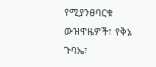የሚያንፀባርቁ ውዝዋዜዎች፣ የቅኔ ጉባኤ፣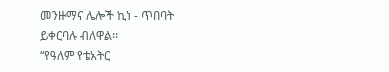መንዙማና ሌሎች ኪነ - ጥበባት ይቀርባሉ ብለዋል፡፡
“የዓለም የቴአትር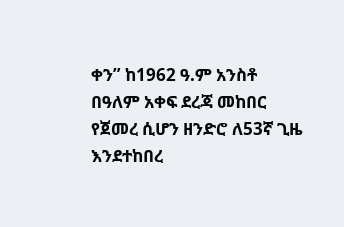ቀን” ከ1962 ዓ.ም አንስቶ በዓለም አቀፍ ደረጃ መከበር የጀመረ ሲሆን ዘንድሮ ለ53ኛ ጊዜ እንደተከበረ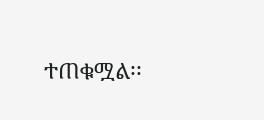ተጠቁሟል፡፡